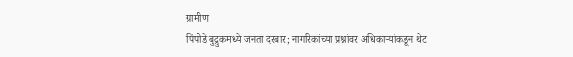ग्रामीण
पिंपोडे बुद्रुकमध्ये जनता दरबार; नागरिकांच्या प्रश्नांवर अधिकाऱ्यांकडून थेट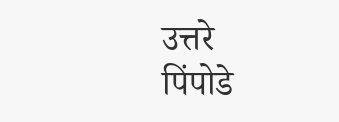उत्तरे
पिंपोडे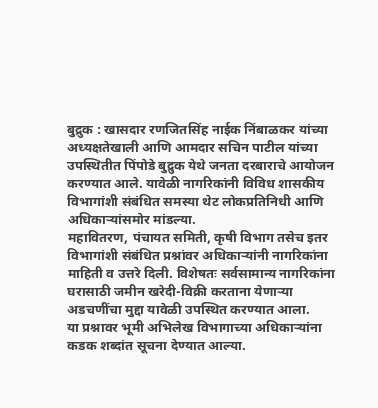बुद्रुक : खासदार रणजितसिंह नाईक निंबाळकर यांच्या अध्यक्षतेखाली आणि आमदार सचिन पाटील यांच्या उपस्थितीत पिंपोडे बुद्रुक येथे जनता दरबाराचे आयोजन करण्यात आले. यावेळी नागरिकांनी विविध शासकीय विभागांशी संबंधित समस्या थेट लोकप्रतिनिधी आणि अधिकाऱ्यांसमोर मांडल्या.
महावितरण, पंचायत समिती, कृषी विभाग तसेच इतर विभागांशी संबंधित प्रश्नांवर अधिकाऱ्यांनी नागरिकांना माहिती व उत्तरे दिली. विशेषतः सर्वसामान्य नागरिकांना घरासाठी जमीन खरेदी-विक्री करताना येणाऱ्या अडचणींचा मुद्दा यावेळी उपस्थित करण्यात आला.
या प्रश्नावर भूमी अभिलेख विभागाच्या अधिकाऱ्यांना कडक शब्दांत सूचना देण्यात आल्या.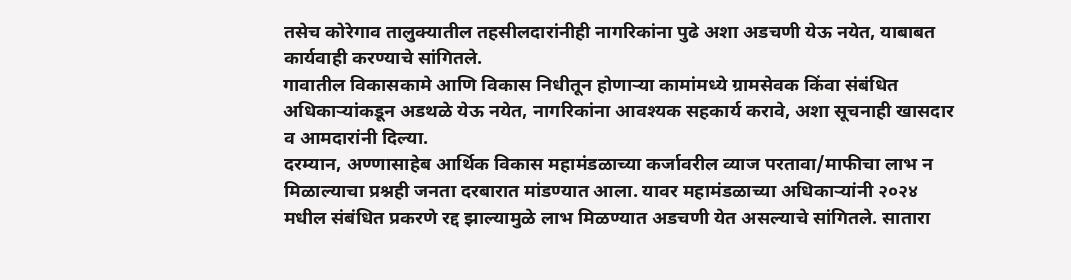तसेच कोरेगाव तालुक्यातील तहसीलदारांनीही नागरिकांना पुढे अशा अडचणी येऊ नयेत, याबाबत कार्यवाही करण्याचे सांगितले.
गावातील विकासकामे आणि विकास निधीतून होणाऱ्या कामांमध्ये ग्रामसेवक किंवा संबंधित अधिकाऱ्यांकडून अडथळे येऊ नयेत, नागरिकांना आवश्यक सहकार्य करावे, अशा सूचनाही खासदार व आमदारांनी दिल्या.
दरम्यान, अण्णासाहेब आर्थिक विकास महामंडळाच्या कर्जावरील व्याज परतावा/माफीचा लाभ न मिळाल्याचा प्रश्नही जनता दरबारात मांडण्यात आला. यावर महामंडळाच्या अधिकाऱ्यांनी २०२४ मधील संबंधित प्रकरणे रद्द झाल्यामुळे लाभ मिळण्यात अडचणी येत असल्याचे सांगितले. सातारा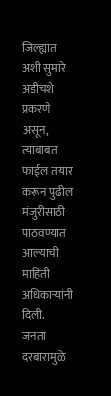जिल्ह्यात अशी सुमारे अडीचशे प्रकरणे असून, त्याबाबत फाईल तयार करून पुढील मंजुरीसाठी पाठवण्यात आल्याची माहिती अधिकाऱ्यांनी दिली.
जनता दरबारामुळे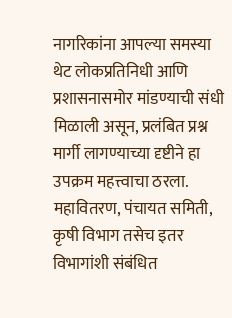नागरिकांना आपल्या समस्या थेट लोकप्रतिनिधी आणि प्रशासनासमोर मांडण्याची संधी मिळाली असून, प्रलंबित प्रश्न मार्गी लागण्याच्या दृष्टीने हा उपक्रम महत्त्वाचा ठरला.
महावितरण, पंचायत समिती, कृषी विभाग तसेच इतर विभागांशी संबंधित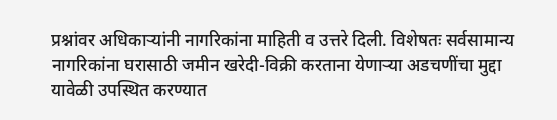प्रश्नांवर अधिकाऱ्यांनी नागरिकांना माहिती व उत्तरे दिली. विशेषतः सर्वसामान्य नागरिकांना घरासाठी जमीन खरेदी-विक्री करताना येणाऱ्या अडचणींचा मुद्दा यावेळी उपस्थित करण्यात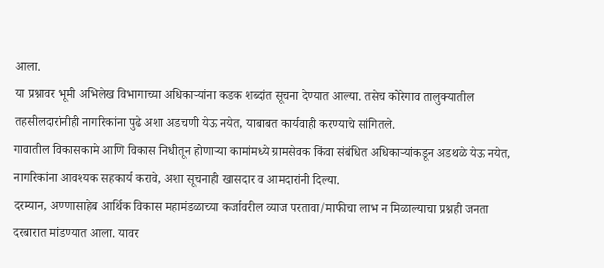आला.
या प्रश्नावर भूमी अभिलेख विभागाच्या अधिकाऱ्यांना कडक शब्दांत सूचना देण्यात आल्या. तसेच कोरेगाव तालुक्यातील तहसीलदारांनीही नागरिकांना पुढे अशा अडचणी येऊ नयेत, याबाबत कार्यवाही करण्याचे सांगितले.
गावातील विकासकामे आणि विकास निधीतून होणाऱ्या कामांमध्ये ग्रामसेवक किंवा संबंधित अधिकाऱ्यांकडून अडथळे येऊ नयेत, नागरिकांना आवश्यक सहकार्य करावे, अशा सूचनाही खासदार व आमदारांनी दिल्या.
दरम्यान, अण्णासाहेब आर्थिक विकास महामंडळाच्या कर्जावरील व्याज परतावा/माफीचा लाभ न मिळाल्याचा प्रश्नही जनता दरबारात मांडण्यात आला. यावर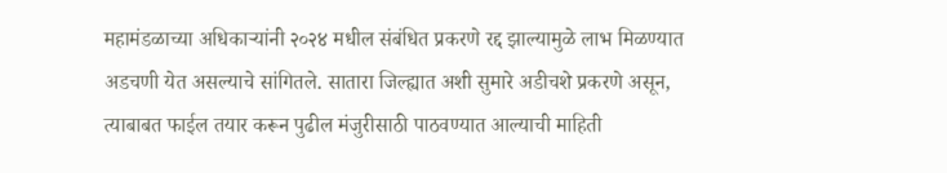महामंडळाच्या अधिकाऱ्यांनी २०२४ मधील संबंधित प्रकरणे रद्द झाल्यामुळे लाभ मिळण्यात अडचणी येत असल्याचे सांगितले. सातारा जिल्ह्यात अशी सुमारे अडीचशे प्रकरणे असून, त्याबाबत फाईल तयार करून पुढील मंजुरीसाठी पाठवण्यात आल्याची माहिती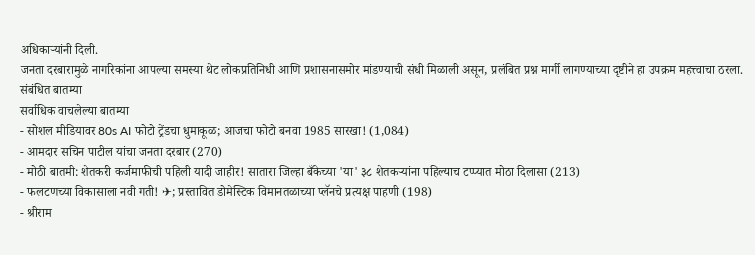अधिकाऱ्यांनी दिली.
जनता दरबारामुळे नागरिकांना आपल्या समस्या थेट लोकप्रतिनिधी आणि प्रशासनासमोर मांडण्याची संधी मिळाली असून, प्रलंबित प्रश्न मार्गी लागण्याच्या दृष्टीने हा उपक्रम महत्त्वाचा ठरला.
संबंधित बातम्या
सर्वाधिक वाचलेल्या बातम्या
- सोशल मीडियावर 80s AI फोटो ट्रेंडचा धुमाकूळ; आजचा फोटो बनवा 1985 सारखा! (1,084)
- आमदार सचिन पाटील यांचा जनता दरबार (270)
- मोठी बातमी: शेतकरी कर्जमाफीची पहिली यादी जाहीर! सातारा जिल्हा बँकेच्या 'या' ३८ शेतकऱ्यांना पहिल्याच टप्प्यात मोठा दिलासा (213)
- फलटणच्या विकासाला नवी गती! ✈; प्रस्तावित डोमेस्टिक विमानतळाच्या प्लॅनचे प्रत्यक्ष पाहणी (198)
- श्रीराम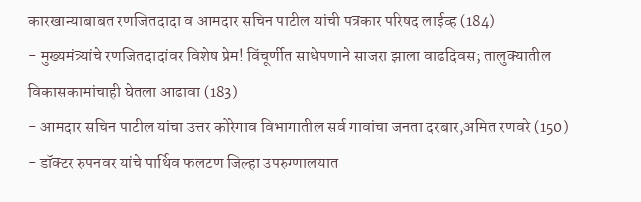कारखान्याबाबत रणजितदादा व आमदार सचिन पाटील यांची पत्रकार परिषद लाईव्ह (184)
- मुख्यमंत्र्यांचे रणजितदादांवर विशेष प्रेम! विंचूर्णीत साधेपणाने साजरा झाला वाढदिवस; तालुक्यातील विकासकामांचाही घेतला आढावा (183)
- आमदार सचिन पाटील यांचा उत्तर कोरेगाव विभागातील सर्व गावांचा जनता दरबार,अमित रणवरे (150)
- डॉक्टर रुपनवर यांचे पार्थिव फलटण जिल्हा उपरुग्णालयात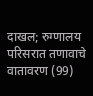दाखल; रुग्णालय परिसरात तणावाचे वातावरण (99)